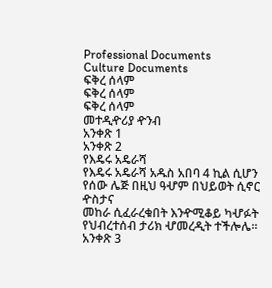Professional Documents
Culture Documents
ፍቅረ ሰላም
ፍቅረ ሰላም
ፍቅረ ሰላም
መተዲዯሪያ ዯንብ
አንቀጽ 1
አንቀጽ 2
የእዴሩ አዴራሻ
የእዴሩ አዴራሻ አዱስ አበባ 4 ኪል ሲሆን የሰው ሌጅ በዚህ ዓሇም በህይወት ሲኖር ዯስታና
መከራ ሲፈራረቁበት እንዯሚቆይ ካሇፉት የህብረተሰብ ታሪክ ሇመረዲት ተችሎሌ፡፡
አንቀጽ 3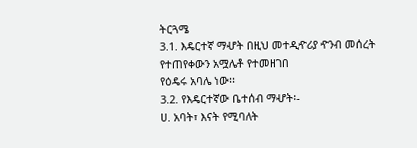ትርጓሜ
3.1. እዴርተኛ ማሇት በዚህ መተዲዯሪያ ዯንብ መሰረት የተጠየቀውን አሟሌቶ የተመዘገበ
የዕዴሩ አባሌ ነው፡፡
3.2. የእዴርተኛው ቤተሰብ ማሇት፡-
ሀ. አባት፣ እናት የሚባለት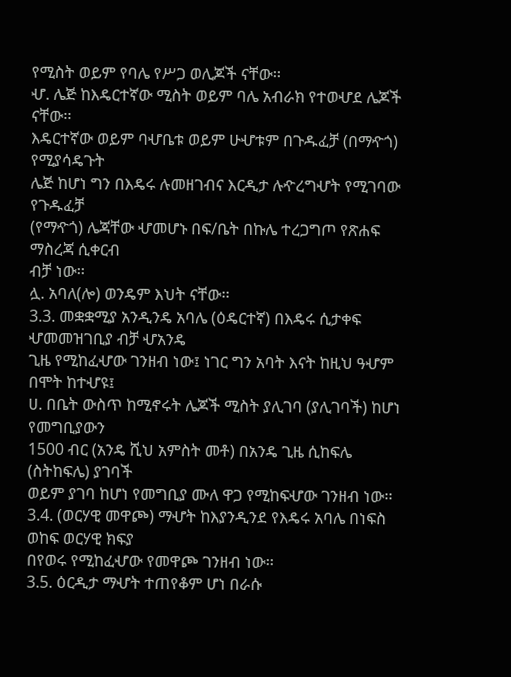የሚስት ወይም የባሌ የሥጋ ወሊጆች ናቸው፡፡
ሇ. ሌጅ ከእዴርተኛው ሚስት ወይም ባሌ አብራክ የተወሇደ ሌጆች ናቸው፡፡
እዴርተኛው ወይም ባሇቤቱ ወይም ሁሇቱም በጉዱፈቻ (በማዯጎ) የሚያሳዴጉት
ሌጅ ከሆነ ግን በእዴሩ ሉመዘገብና እርዲታ ሉዯረግሇት የሚገባው የጉዱፈቻ
(የማዯጎ) ሌጃቸው ሇመሆኑ በፍ/ቤት በኩሌ ተረጋግጦ የጽሐፍ ማስረጃ ሲቀርብ
ብቻ ነው፡፡
ሏ. አባለ(ሎ) ወንዴም እህት ናቸው፡፡
3.3. መቋቋሚያ አንዲንዴ አባሌ (ዕዴርተኛ) በእዴሩ ሲታቀፍ ሇመመዝገቢያ ብቻ ሇአንዴ
ጊዜ የሚከፈሇው ገንዘብ ነው፤ ነገር ግን አባት እናት ከዚህ ዓሇም በሞት ከተሇዩ፤
ሀ. በቤት ውስጥ ከሚኖሩት ሌጆች ሚስት ያሊገባ (ያሊገባች) ከሆነ የመግቢያውን
1500 ብር (አንዴ ሺህ አምስት መቶ) በአንዴ ጊዜ ሲከፍሌ (ስትከፍሌ) ያገባች
ወይም ያገባ ከሆነ የመግቢያ ሙለ ዋጋ የሚከፍሇው ገንዘብ ነው፡፡
3.4. (ወርሃዊ መዋጮ) ማሇት ከእያንዲንደ የእዴሩ አባሌ በነፍስ ወከፍ ወርሃዊ ክፍያ
በየወሩ የሚከፈሇው የመዋጮ ገንዘብ ነው፡፡
3.5. ዕርዲታ ማሇት ተጠየቆም ሆነ በራሱ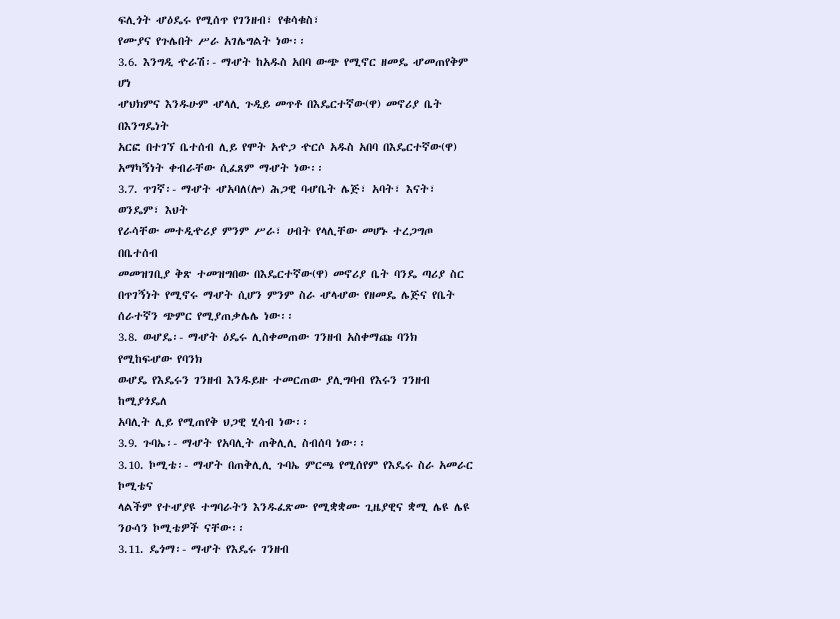ፍሊጎት ሇዕዴሩ የሚሰጥ የገንዘብ፣ የቁሳቁስ፣
የሙያና የጉሌበት ሥራ አገሌግልት ነው፡፡
3.6. እንግዲ ዯራሽ፡- ማሇት ከአዱስ አበባ ውጭ የሚኖር ዘመዴ ሇመጠየቅም ሆነ
ሇህክምና እንዱሁም ሇላሊ ጉዲይ መጥቶ በእዴርተኛው(ዋ) መኖሪያ ቤት በእንግዴነት
አርፎ በተገኘ ቤተሰብ ሊይ የሞት አዯጋ ዯርሶ አዱስ አበባ በእዴርተኛው(ዋ)
አማካኝነት ቀብራቸው ሲፈጸም ማሇት ነው፡፡
3.7. ጥገኛ፡- ማሇት ሇአባለ(ሎ) ሕጋዊ ባሇቤት ሌጅ፣ አባት፣ እናት፣ ወንዴም፣ እህት
የራሳቸው መተዲዯሪያ ምንም ሥራ፣ ሀብት የላሊቸው መሆኑ ተረጋግጦ በቤተሰብ
መመዝገቢያ ቅጽ ተመዝግበው በእዴርተኛው(ዋ) መኖሪያ ቤት ባንዴ ጣሪያ ስር
በጥገኝነት የሚኖሩ ማሇት ሲሆን ምንም ስራ ሇላሇው የዘመዴ ሌጅና የቤት
ሰራተኛን ጭምር የሚያጠቃሌሌ ነው፡፡
3.8. ወሇዴ፡- ማሇት ዕዴሩ ሊስቀመጠው ገንዘብ አስቀማጩ ባንክ የሚከፍሇው የባንክ
ወሇዴ የእዴሩን ገንዘብ እንዱይዙ ተመርጠው ያሊግባብ የእሩን ገንዘብ ከሚያጎዴለ
አባሊት ሊይ የሚጠየቅ ህጋዊ ሂሳብ ነው፡፡
3.9. ጉባኤ፡- ማሇት የአባሊት ጠቅሊሊ ስብሰባ ነው፡፡
3.10. ኮሚቴ፡- ማሇት በጠቅሊሊ ጉባኤ ምርጫ የሚሰየም የእዴሩ ስራ አመራር ኮሚቴና
ላልችም የተሇያዩ ተግባራትን እንዱፈጽሙ የሚቋቋሙ ጊዜያዊና ቋሚ ሌዩ ሌዩ
ንዑሳን ኮሚቴዎች ናቸው፡፡
3.11. ዴጎማ፡- ማሇት የእዴሩ ገንዘብ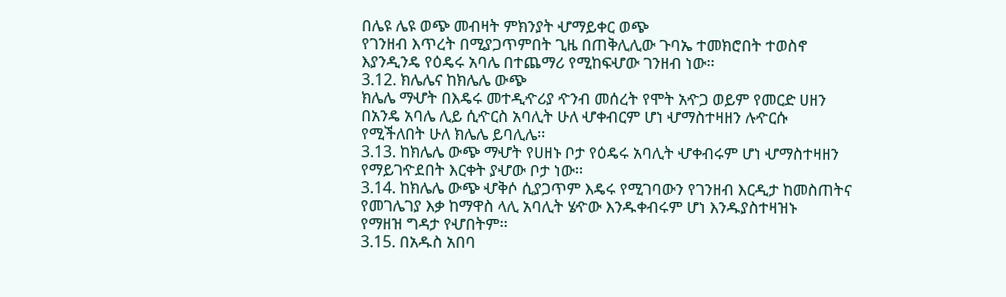በሌዩ ሌዩ ወጭ መብዛት ምክንያት ሇማይቀር ወጭ
የገንዘብ እጥረት በሚያጋጥምበት ጊዜ በጠቅሊሊው ጉባኤ ተመክሮበት ተወስኖ
እያንዲንዴ የዕዴሩ አባሌ በተጨማሪ የሚከፍሇው ገንዘብ ነው፡፡
3.12. ክሌሌና ከክሌሌ ውጭ
ክሌሌ ማሇት በእዴሩ መተዲዯሪያ ዯንብ መሰረት የሞት አዯጋ ወይም የመርድ ሀዘን
በአንዴ አባሌ ሊይ ሲዯርስ አባሊት ሁለ ሇቀብርም ሆነ ሇማስተዛዘን ሉዯርሱ
የሚችለበት ሁለ ክሌሌ ይባሊሌ፡፡
3.13. ከክሌሌ ውጭ ማሇት የሀዘኑ ቦታ የዕዴሩ አባሊት ሇቀብሩም ሆነ ሇማስተዛዘን
የማይገዯደበት እርቀት ያሇው ቦታ ነው፡፡
3.14. ከክሌሌ ውጭ ሇቅሶ ሲያጋጥም እዴሩ የሚገባውን የገንዘብ እርዲታ ከመስጠትና
የመገሌገያ እቃ ከማዋስ ላሊ አባሊት ሄዯው እንዱቀብሩም ሆነ እንዱያስተዛዝኑ
የማዘዝ ግዳታ የሇበትም፡፡
3.15. በአዱስ አበባ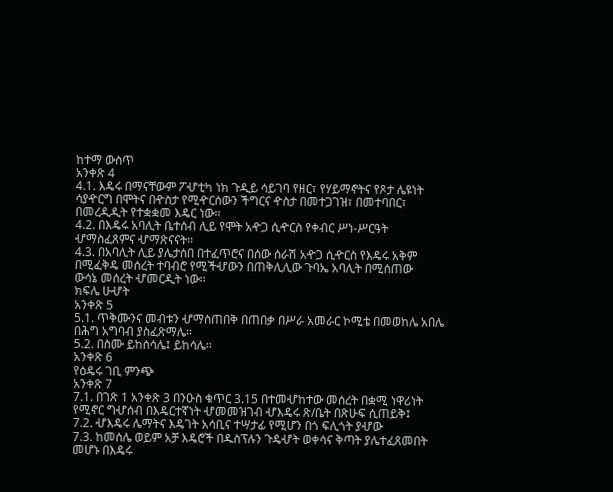ከተማ ውስጥ
አንቀጽ 4
4.1. እዴሩ በማናቸውም ፖሇቲካ ነክ ጉዲይ ሳይገባ የዘር፣ የሃይማኖትና የጾታ ሌዩነት
ሳያዯርግ በሞትና በዯስታ የሚዯርሰውን ችግርና ዯስታ በመተጋገዝ፣ በመተባበር፣
በመረዲዲት የተቋቋመ እዴር ነው፡፡
4.2. በእዴሩ አባሊት ቤተሰብ ሊይ የሞት አዯጋ ሲዯርስ የቀብር ሥነ-ሥርዓት
ሇማስፈጸምና ሇማጽናናት፡፡
4.3. በአባሊት ሊይ ያሌታሰበ በተፈጥሮና በሰው ሰራሽ አዯጋ ሲዯርስ የእዴሩ አቅም
በሚፈቅዴ መሰረት ተባብሮ የሚችሇውን በጠቅሊሊው ጉባኤ አባሊት በሚሰጠው
ውሳኔ መሰረት ሇመርዲት ነው፡፡
ክፍሌ ሁሇት
አንቀጽ 5
5.1. ጥቅሙንና መብቱን ሇማስጠበቅ በጠበቃ በሥራ አመራር ኮሚቴ በመወከሌ አበሌ
በሕግ አግባብ ያስፈጽማሌ፡፡
5.2. በስሙ ይከሰሳሌ፤ ይከሳሌ፡፡
አንቀጽ 6
የዕዴሩ ገቢ ምንጭ
አንቀጽ 7
7.1. በገጽ 1 አንቀጽ 3 በንዑስ ቁጥር 3.15 በተመሇከተው መሰረት በቋሚ ነዋሪነት
የሚኖር ግሇሰብ በእዴርተኛነት ሇመመዝገብ ሇእዴሩ ጽ/ቤት በጽሁፍ ሲጠይቅ፤
7.2. ሇእዴሩ ሌማትና እዴገት አሳቢና ተሣታፊ የሚሆን በጎ ፍሊጎት ያሇው
7.3. ከመሰሌ ወይም አቻ እዴሮች በዱስፕሉን ጉዴሇት ወቀሳና ቅጣት ያሌተፈጸመበት
መሆኑ በእዴሩ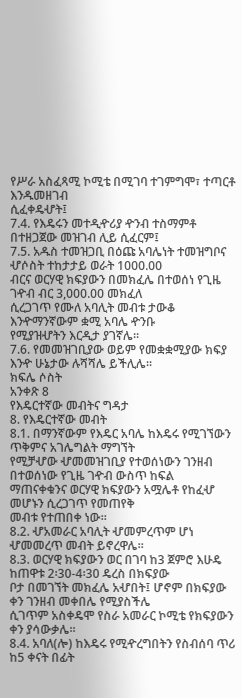የሥራ አስፈጻሚ ኮሚቴ በሚገባ ተገምግሞ፣ ተጣርቶ እንዱመዘገብ
ሲፈቀዴሇት፤
7.4. የእዴሩን መተዲዯሪያ ዯንብ ተስማምቶ በተዘጋጀው መዝገብ ሊይ ሲፈርም፤
7.5. አዱስ ተመዝጋቢ በዕጩ አባሌነት ተመዝግቦና ሇሶስት ተከታታይ ወራት 1000.00
ብርና ወርሃዊ ክፍያውን በመክፈሌ በተወሰነ የጊዜ ገዯብ ብር 3,000.00 መክፈለ
ሲረጋገጥ የሙለ አባሊት መብቱ ታውቆ እንዯማንኛውም ቋሚ አባሌ ዯንቡ
የሚያዝሇትን እርዲታ ያገኛሌ፡፡
7.6. የመመዝገቢያው ወይም የመቋቋሚያው ክፍያ እንዯ ሁኔታው ሉሻሻሌ ይችሊሌ፡፡
ክፍሌ ሶስት
አንቀጽ 8
የእዴርተኛው መብትና ግዳታ
8. የእዴርተኛው መብት
8.1. በማንኛውም የእዴር አባሌ ከእዴሩ የሚገኘውን ጥቅምና አገሌግልት ማግኘት
የሚቻሇው ሇመመዝገቢያ የተወሰነውን ገንዘብ በተወሰነው የጊዜ ገዯብ ውስጥ ከፍል
ማጠናቀቁንና ወርሃዊ ክፍያውን አሟሌቶ የከፈሇ መሆኑን ሲረጋገጥ የመጠየቅ
መብቱ የተጠበቀ ነው፡፡
8.2. ሇአመራር አባሊት ሇመምረጥም ሆነ ሇመመረጥ መብት ይኖረዋሌ፡፡
8.3. ወርሃዊ ክፍያውን ወር በገባ ከ3 ጀምሮ እሁዴ ከጠዋቱ 2፡30-4፡30 ዴረስ በክፍያው
ቦታ በመገኘት መክፈሌ አሇበት፤ ሆኖም በክፍያው ቀን ገንዘብ መቀበሌ የሚያስችሌ
ሲገጥም አስቀዴሞ የስራ አመራር ኮሚቴ የክፍያውን ቀን ያሳውቃሌ፡፡
8.4. አባለ(ሎ) ከእዴሩ የሚዯረግበትን የስብሰባ ጥሪ ከ5 ቀናት በፊት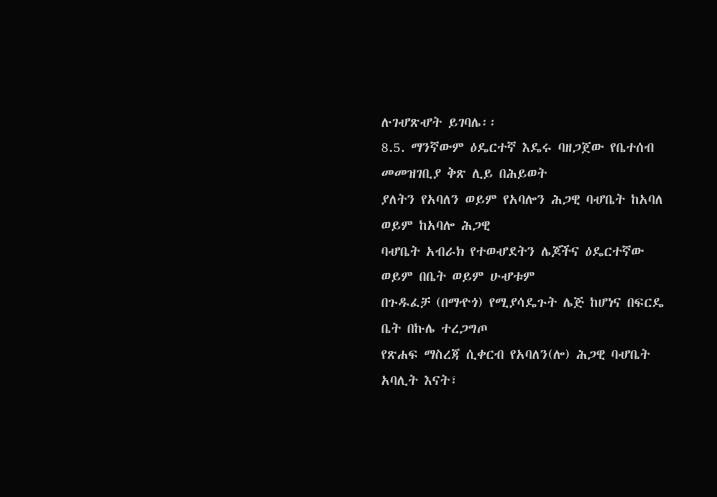ሉገሇጽሇት ይገባሌ፡፡
8.5. ማንኛውም ዕዴርተኛ እዴሩ ባዘጋጀው የቤተሰብ መመዝገቢያ ቅጽ ሊይ በሕይወት
ያለትን የአባለን ወይም የአባሎን ሕጋዊ ባሇቤት ከአባለ ወይም ከአባሎ ሕጋዊ
ባሇቤት አብራክ የተወሇደትን ሌጆችና ዕዴርተኛው ወይም በቤት ወይም ሁሇቱም
በጉዱፈቻ (በማዯጎ) የሚያሳዴጉት ሌጅ ከሆነና በፍርዴ ቤት በኩሌ ተረጋግጦ
የጽሐፍ ማስረጃ ሲቀርብ የአባለን(ሎ) ሕጋዊ ባሇቤት አባሊት እናት፣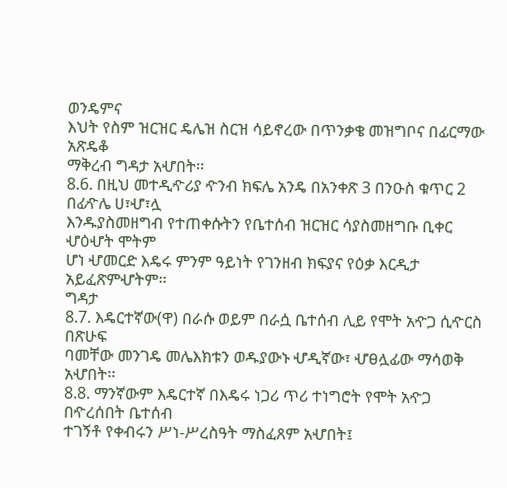ወንዴምና
እህት የስም ዝርዝር ዴሌዝ ስርዝ ሳይኖረው በጥንቃቄ መዝግቦና በፊርማው አጽዴቆ
ማቅረብ ግዳታ አሇበት፡፡
8.6. በዚህ መተዲዯሪያ ዯንብ ክፍሌ አንዴ በአንቀጽ 3 በንዑስ ቁጥር 2 በፊዯሌ ሀ፣ሇ፣ሏ
እንዱያስመዘግብ የተጠቀሱትን የቤተሰብ ዝርዝር ሳያስመዘግቡ ቢቀር ሇዕሇት ሞትም
ሆነ ሇመርድ እዴሩ ምንም ዓይነት የገንዘብ ክፍያና የዕቃ እርዲታ አይፈጽምሇትም፡፡
ግዳታ
8.7. እዴርተኛው(ዋ) በራሱ ወይም በራሷ ቤተሰብ ሊይ የሞት አዯጋ ሲዯርስ በጽሁፍ
ባመቸው መንገዴ መሌእክቱን ወዱያውኑ ሇዲኛው፣ ሇፀሏፊው ማሳወቅ አሇበት፡፡
8.8. ማንኛውም እዴርተኛ በእዴሩ ነጋሪ ጥሪ ተነግሮት የሞት አዯጋ በዯረሰበት ቤተሰብ
ተገኝቶ የቀብሩን ሥነ-ሥረስዓት ማስፈጸም አሇበት፤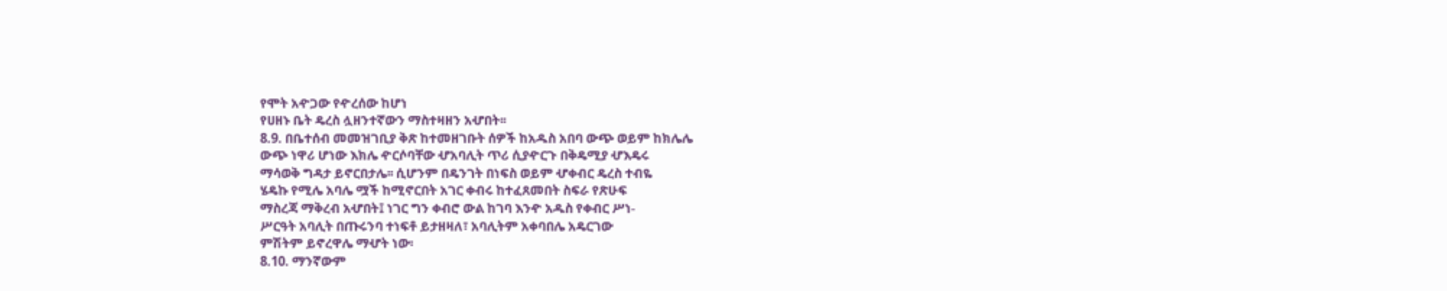የሞት አዯጋው የዯረሰው ከሆነ
የሀዘኑ ቤት ዴረስ ሏዘንተኛውን ማስተዛዘን አሇበት፡፡
8.9. በቤተሰብ መመዝገቢያ ቅጽ ከተመዘገቡት ሰዎች ከአዱስ አበባ ውጭ ወይም ከክሌሌ
ውጭ ነዋሪ ሆነው እክሌ ዯርሶባቸው ሇአባሊት ጥሪ ሲያዯርጉ በቅዴሚያ ሇእዴሩ
ማሳወቅ ግዳታ ይኖርበታሌ፡፡ ሲሆንም በዴንገት በነፍስ ወይም ሇቀብር ዴረስ ተብዬ
ሄዴኩ የሚሌ አባሌ ሟች ከሚኖርበት አገር ቀብሩ ከተፈጸመበት ስፍራ የጽሁፍ
ማስረጃ ማቅረብ አሇበት፤ ነገር ግን ቀብሮ ውል ከገባ እንዯ አዱስ የቀብር ሥነ-
ሥርዓት አባሊት በጡሩንባ ተነፍቶ ይታዘዛለ፣ አባሊትም አቀባበሌ አዴርገው
ምሽትም ይኖረዋሌ ማሇት ነው፡
8.10. ማንኛውም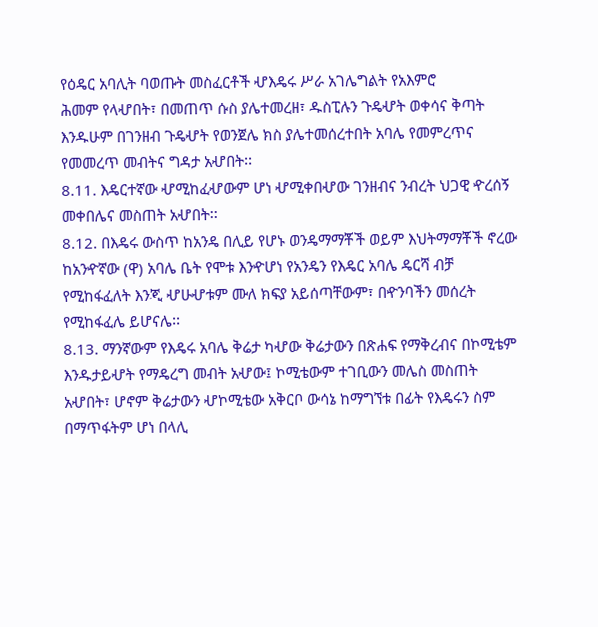የዕዴር አባሊት ባወጡት መስፈርቶች ሇእዴሩ ሥራ አገሌግልት የአእምሮ
ሕመም የላሇበት፣ በመጠጥ ሱስ ያሌተመረዘ፣ ዱስፒሉን ጉዴሇት ወቀሳና ቅጣት
እንዱሁም በገንዘብ ጉዴሇት የወንጀሌ ክስ ያሌተመሰረተበት አባሌ የመምረጥና
የመመረጥ መብትና ግዳታ አሇበት፡፡
8.11. እዴርተኛው ሇሚከፈሇውም ሆነ ሇሚቀበሇው ገንዘብና ንብረት ህጋዊ ዯረሰኝ
መቀበሌና መስጠት አሇበት፡፡
8.12. በእዴሩ ውስጥ ከአንዴ በሊይ የሆኑ ወንዴማማቾች ወይም እህትማማቾች ኖረው
ከአንዯኛው (ዋ) አባሌ ቤት የሞቱ እንዯሆነ የአንዴን የእዴር አባሌ ዴርሻ ብቻ
የሚከፋፈለት እንጂ ሇሁሇቱም ሙለ ክፍያ አይሰጣቸውም፣ በዯንባችን መሰረት
የሚከፋፈሌ ይሆናሌ፡፡
8.13. ማንኛውም የእዴሩ አባሌ ቅሬታ ካሇው ቅሬታውን በጽሐፍ የማቅረብና በኮሚቴም
እንዱታይሇት የማዴረግ መብት አሇው፤ ኮሚቴውም ተገቢውን መሌስ መስጠት
አሇበት፣ ሆኖም ቅሬታውን ሇኮሚቴው አቅርቦ ውሳኔ ከማግኘቱ በፊት የእዴሩን ስም
በማጥፋትም ሆነ በላሊ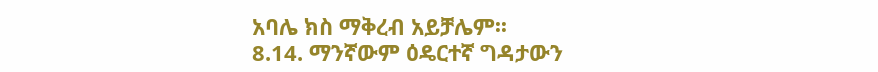አባሌ ክስ ማቅረብ አይቻሌም፡፡
8.14. ማንኛውም ዕዴርተኛ ግዳታውን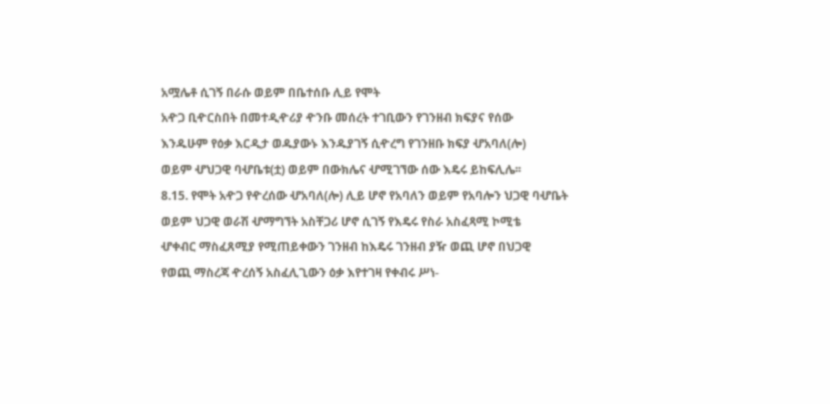አሟሌቶ ሲገኝ በራሱ ወይም በቤተሰቡ ሊይ የሞት
አዯጋ ቢዯርስበት በመተዲዯሪያ ዯንቡ መሰረት ተገቢውን የገንዘብ ክፍያና የሰው
እንዱሁም የዕቃ እርዲታ ወዱያውኑ እንዱያገኝ ሲዯረግ የገንዘቡ ክፍያ ሇአባለ(ሎ)
ወይም ሇህጋዊ ባሇቤቱ(ቷ) ወይም በውክሌና ሇሚገኘው ሰው እዴሩ ይከፍሊሌ፡፡
8.15. የሞት አዯጋ የዯረሰው ሇአባለ(ሎ) ሊይ ሆኖ የአባለን ወይም የአባሎን ህጋዊ ባሇቤት
ወይም ህጋዊ ወራሽ ሇማግኘት አስቸጋሪ ሆኖ ሲገኝ የእዴሩ የስራ አስፈጻሚ ኮሚቴ
ሇቀብር ማስፈጸሚያ የሚጠይቀውን ገንዘብ ከእዴሩ ገንዘብ ያዥ ወጪ ሆኖ በህጋዊ
የወጪ ማስረጃ ዯረሰኝ አስፈሊጊውን ዕቃ እየተገዛ የቀብሩ ሥነ-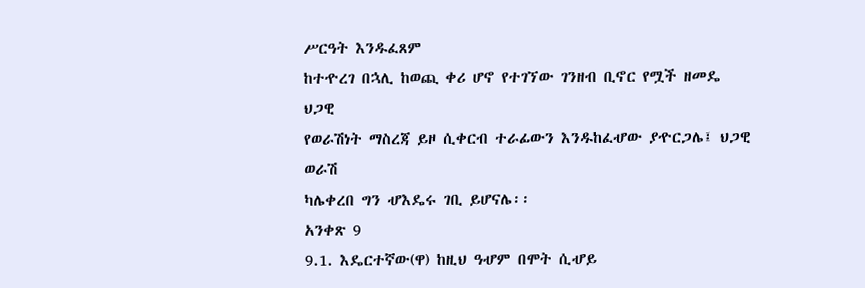ሥርዓት እንዱፈጸም
ከተዯረገ በኋሊ ከወጪ ቀሪ ሆኖ የተገኘው ገንዘብ ቢኖር የሟች ዘመዴ ህጋዊ
የወራሽነት ማስረጃ ይዞ ሲቀርብ ተራፊውን እንዱከፈሇው ያዯርጋሌ፤ ህጋዊ ወራሽ
ካሌቀረበ ግን ሇእዴሩ ገቢ ይሆናሌ፡፡
አንቀጽ 9
9.1. እዴርተኛው(ዋ) ከዚህ ዓሇም በሞት ሲሇይ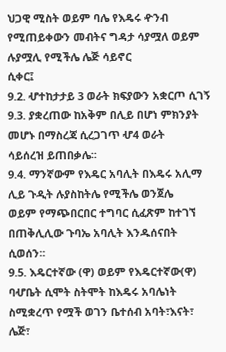ህጋዊ ሚስት ወይም ባሌ የእዴሩ ዯንብ
የሚጠይቀውን መብትና ግዳታ ሳያሟለ ወይም ሉያሟሊ የሚችሌ ሌጅ ሳይኖር
ሲቀር፤
9.2. ሇተከታታይ 3 ወራት ክፍያውን አቋርጦ ሲገኝ
9.3. ያቋረጠው ከአቅም በሊይ በሆነ ምክንያት መሆኑ በማስረጃ ሲረጋገጥ ሇ4 ወራት
ሳይሰረዝ ይጠበቃሌ፡፡
9.4. ማንኛውም የእዴር አባሊት በእዴሩ አሊማ ሊይ ጉዲት ሉያስከትሌ የሚችሌ ወንጀሌ
ወይም የማጭበርበር ተግባር ሲፈጽም ከተገኘ በጠቅሊሊው ጉባኤ አባሊት እንዱሰናበት
ሲወሰን፡፡
9.5. እዴርተኛው (ዋ) ወይም የእዴርተኛው(ዋ) ባሇቤት ሲሞት ስትሞት ከእዴሩ አባሌነት
ስሚቋረጥ የሟች ወገን ቤተሰብ አባት፣እናት፣ ሌጅ፣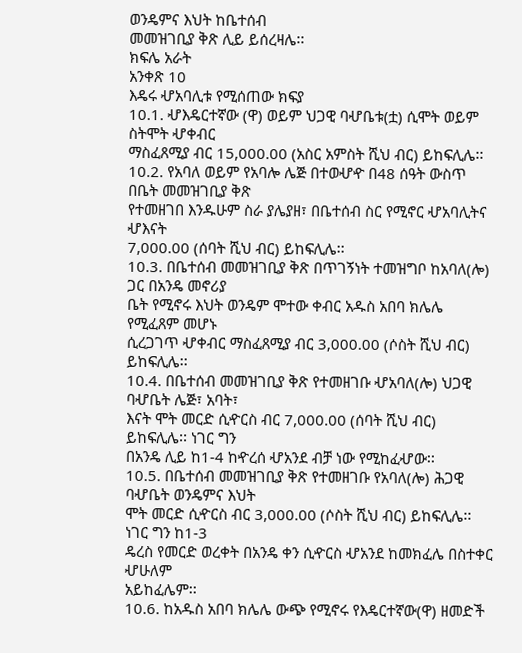ወንዴምና እህት ከቤተሰብ
መመዝገቢያ ቅጽ ሊይ ይሰረዛሌ፡፡
ክፍሌ አራት
አንቀጽ 10
እዴሩ ሇአባሊቱ የሚሰጠው ክፍያ
10.1. ሇእዴርተኛው (ዋ) ወይም ህጋዊ ባሇቤቱ(ቷ) ሲሞት ወይም ስትሞት ሇቀብር
ማስፈጸሚያ ብር 15,000.00 (አስር አምስት ሺህ ብር) ይከፍሊሌ፡፡
10.2. የአባለ ወይም የአባሎ ሌጅ በተወሇዯ በ48 ሰዓት ውስጥ በቤት መመዝገቢያ ቅጽ
የተመዘገበ እንዱሁም ስራ ያሌያዘ፣ በቤተሰብ ስር የሚኖር ሇአባሊትና ሇእናት
7,000.00 (ሰባት ሺህ ብር) ይከፍሊሌ፡፡
10.3. በቤተሰብ መመዝገቢያ ቅጽ በጥገኝነት ተመዝግቦ ከአባለ(ሎ) ጋር በአንዴ መኖሪያ
ቤት የሚኖሩ እህት ወንዴም ሞተው ቀብር አዱስ አበባ ክሌሌ የሚፈጸም መሆኑ
ሲረጋገጥ ሇቀብር ማስፈጸሚያ ብር 3,000.00 (ሶስት ሺህ ብር) ይከፍሊሌ፡፡
10.4. በቤተሰብ መመዝገቢያ ቅጽ የተመዘገቡ ሇአባለ(ሎ) ህጋዊ ባሇቤት ሌጅ፣ አባት፣
እናት ሞት መርድ ሲዯርስ ብር 7,000.00 (ሰባት ሺህ ብር) ይከፍሊሌ፡፡ ነገር ግን
በአንዴ ሊይ ከ1-4 ከዯረሰ ሇአንደ ብቻ ነው የሚከፈሇው፡፡
10.5. በቤተሰብ መመዝገቢያ ቅጽ የተመዘገቡ የአባለ(ሎ) ሕጋዊ ባሇቤት ወንዴምና እህት
ሞት መርድ ሲዯርስ ብር 3,000.00 (ሶስት ሺህ ብር) ይከፍሊሌ፡፡ ነገር ግን ከ1-3
ዴረስ የመርድ ወረቀት በአንዴ ቀን ሲዯርስ ሇአንደ ከመክፈሌ በስተቀር ሇሁለም
አይከፈሌም፡፡
10.6. ከአዱስ አበባ ክሌሌ ውጭ የሚኖሩ የእዴርተኛው(ዋ) ዘመድች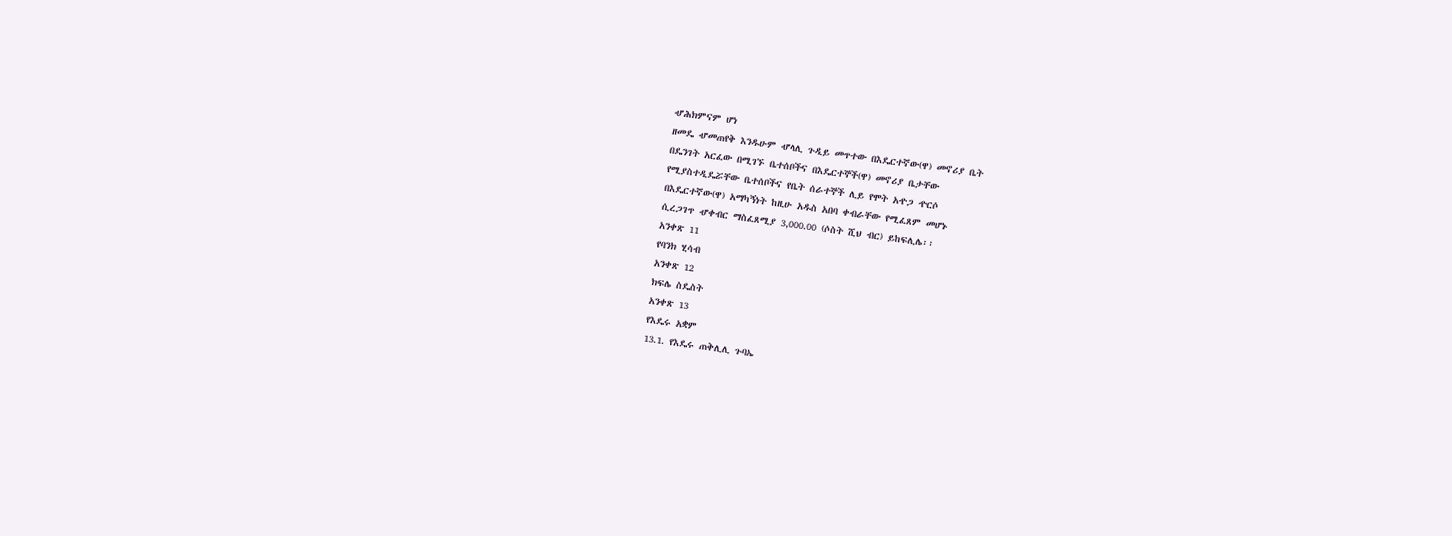ሇሕክምናም ሆነ
ዘመዴ ሇመጠየቅ እንዱሁም ሇላሊ ጉዲይ መጥተው በእዴርተኛው(ዋ) መኖሪያ ቤት
በዴንገት አርፈው በሚገኙ ቤተሰቦችና በእዴርተኞች(ዋ) መኖሪያ ቤታቸው
የሚያስተዲዴሯቸው ቤተሰቦችና የቤት ሰራተኞች ሊይ የሞት አዯጋ ዯርሶ
በእዴርተኛው(ዋ) አማካኝነት ከዚሁ አዱስ አበባ ቀብራቸው የሚፈጸም መሆኑ
ሲረጋገጥ ሇቀብር ማስፈጸሚያ 3,000.00 (ሶስት ሺህ ብር) ይከፍሊሌ፡፡
አንቀጽ 11
የባንክ ሂሳብ
አንቀጽ 12
ክፍሌ ስዴስት
አንቀጽ 13
የእዴሩ አቋም
13.1. የእዴሩ ጠቅሊሊ ጉባኤ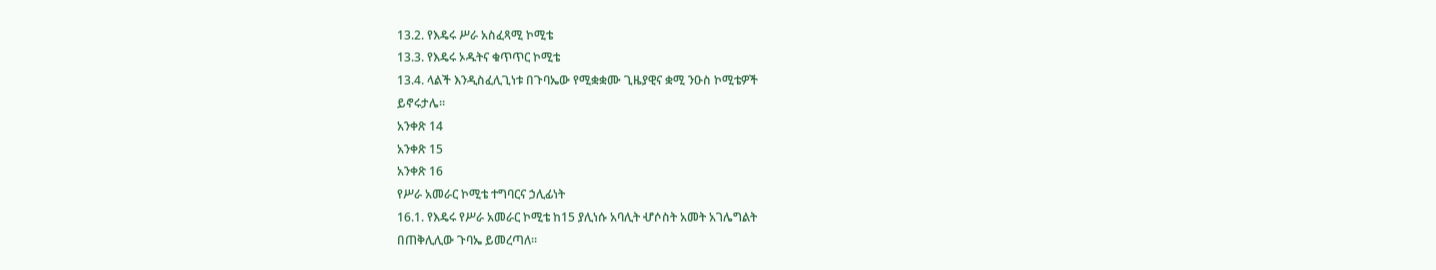13.2. የእዴሩ ሥራ አስፈጻሚ ኮሚቴ
13.3. የእዴሩ ኦዱትና ቁጥጥር ኮሚቴ
13.4. ላልች እንዲስፈሊጊነቱ በጉባኤው የሚቋቋሙ ጊዜያዊና ቋሚ ንዑስ ኮሚቴዎች
ይኖሩታሌ፡፡
አንቀጽ 14
አንቀጽ 15
አንቀጽ 16
የሥራ አመራር ኮሚቴ ተግባርና ኃሊፊነት
16.1. የእዴሩ የሥራ አመራር ኮሚቴ ከ15 ያሊነሱ አባሊት ሇሶስት አመት አገሌግልት
በጠቅሊሊው ጉባኤ ይመረጣለ፡፡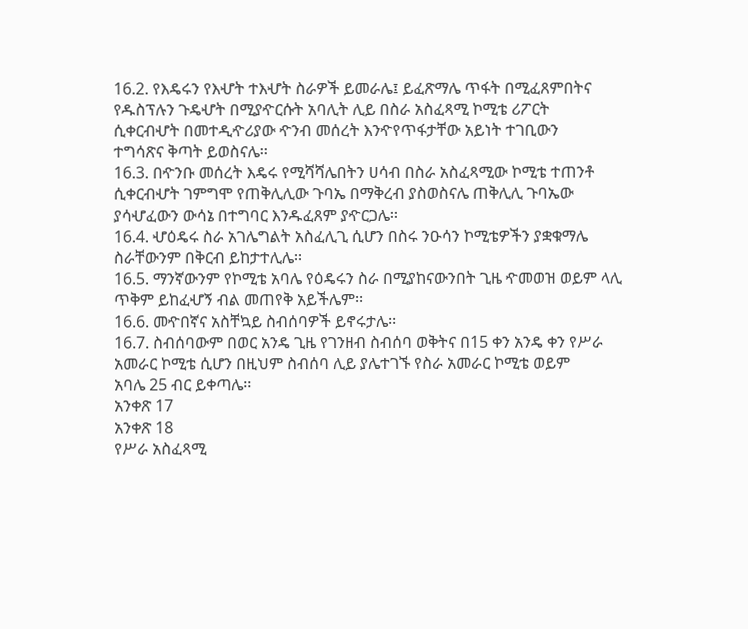16.2. የእዴሩን የእሇት ተእሇት ስራዎች ይመራሌ፤ ይፈጽማሌ ጥፋት በሚፈጸምበትና
የዱስፕሉን ጉዴሇት በሚያዯርሱት አባሊት ሊይ በስራ አስፈጻሚ ኮሚቴ ሪፖርት
ሲቀርብሇት በመተዲዯሪያው ዯንብ መሰረት እንዯየጥፋታቸው አይነት ተገቢውን
ተግሳጽና ቅጣት ይወስናሌ፡፡
16.3. በዯንቡ መሰረት እዴሩ የሚሻሻሌበትን ሀሳብ በስራ አስፈጻሚው ኮሚቴ ተጠንቶ
ሲቀርብሇት ገምግሞ የጠቅሊሊው ጉባኤ በማቅረብ ያስወስናሌ ጠቅሊሊ ጉባኤው
ያሳሇፈውን ውሳኔ በተግባር እንዱፈጸም ያዯርጋሌ፡፡
16.4. ሇዕዴሩ ስራ አገሌግልት አስፈሊጊ ሲሆን በስሩ ንዑሳን ኮሚቴዎችን ያቋቁማሌ
ስራቸውንም በቅርብ ይከታተሊሌ፡፡
16.5. ማንኛውንም የኮሚቴ አባሌ የዕዴሩን ስራ በሚያከናውንበት ጊዜ ዯመወዝ ወይም ላሊ
ጥቅም ይከፈሇኝ ብል መጠየቅ አይችሌም፡፡
16.6. መዯበኛና አስቸኳይ ስብሰባዎች ይኖሩታሌ፡፡
16.7. ስብሰባውም በወር አንዴ ጊዜ የገንዘብ ስብሰባ ወቅትና በ15 ቀን አንዴ ቀን የሥራ
አመራር ኮሚቴ ሲሆን በዚህም ስብሰባ ሊይ ያሌተገኙ የስራ አመራር ኮሚቴ ወይም
አባሌ 25 ብር ይቀጣሌ፡፡
አንቀጽ 17
አንቀጽ 18
የሥራ አስፈጻሚ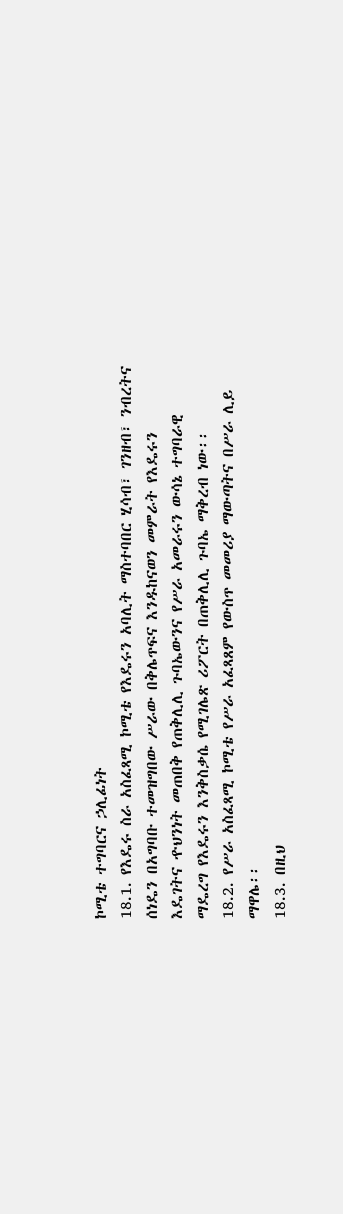ኮሚቴ ተግባርና ኃሊፊነት
18.1. የእዴሩ ስራ አስፈጻሚ ኮሚቴ የእዴሩን አባሊት ማስተባበር ሂሳብ፣ ገንዘብ፣ ንብረትና
ሰነዴን በአግባቡ ተመዝግበው ሥራው በቅሌጥፍና እንዱከናወን መምራት የእዴሩን
እዴገትና ዯህንነት መጠበቅ የጠቅሊሊ ጉባኤውንና የሥራ አመራሩን ውሳኔ ተግባራዊ
ማዴረግ የእዴሩን እንቅስቃሴ የሚገሌጽ ሪፖርት በጠቅሊሊ ጉባኤ ማቅረብ ነው፡፡
18.2. የሥራ አስፈጻሚ ኮሚቴ የሥራ አፈጻጸም የውስጥ መመሪያ ማውጣትና በሥራ ሊይ
ማዋሌ፡፡
18.3. በዚህ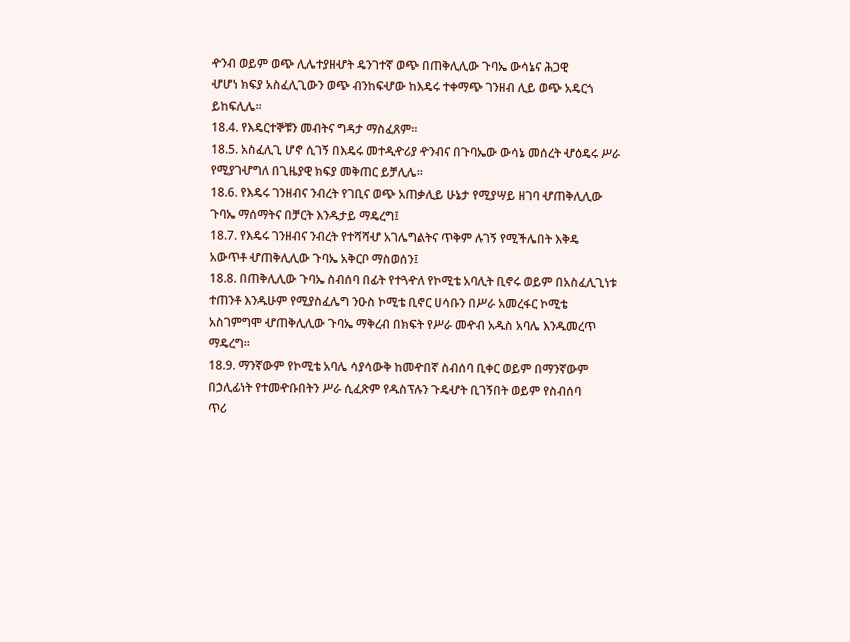ዯንብ ወይም ወጭ ሊሌተያዘሇት ዴንገተኛ ወጭ በጠቅሊሊው ጉባኤ ውሳኔና ሕጋዊ
ሇሆነ ክፍያ አስፈሊጊውን ወጭ ብንከፍሇው ከእዴሩ ተቀማጭ ገንዘብ ሊይ ወጭ አዴርጎ
ይከፍሊሌ፡፡
18.4. የእዴርተኞቹን መብትና ግዳታ ማስፈጸም፡፡
18.5. አስፈሊጊ ሆኖ ሲገኝ በእዴሩ መተዲዯሪያ ዯንብና በጉባኤው ውሳኔ መሰረት ሇዕዴሩ ሥራ
የሚያገሇግለ በጊዜያዊ ክፍያ መቅጠር ይቻሊሌ፡፡
18.6. የእዴሩ ገንዘብና ንብረት የገቢና ወጭ አጠቃሊይ ሁኔታ የሚያሣይ ዘገባ ሇጠቅሊሊው
ጉባኤ ማሰማትና በቻርት እንዱታይ ማዴረግ፤
18.7. የእዴሩ ገንዘብና ንብረት የተሻሻሇ አገሌግልትና ጥቅም ሉገኝ የሚችሌበት እቅዴ
አውጥቶ ሇጠቅሊሊው ጉባኤ አቅርቦ ማስወሰን፤
18.8. በጠቅሊሊው ጉባኤ ስብሰባ በፊት የተጓዯለ የኮሚቴ አባሊት ቢኖሩ ወይም በአስፈሊጊነቱ
ተጠንቶ እንዱሁም የሚያስፈሌግ ንዑስ ኮሚቴ ቢኖር ሀሳቡን በሥራ አመረፋር ኮሚቴ
አስገምግሞ ሇጠቅሊሊው ጉባኤ ማቅረብ በክፍት የሥራ መዯብ አዱስ አባሌ እንዱመረጥ
ማዴረግ፡፡
18.9. ማንኛውም የኮሚቴ አባሌ ሳያሳውቅ ከመዯበኛ ስብሰባ ቢቀር ወይም በማንኛውም
በኃሊፊነት የተመዯቡበትን ሥራ ሲፈጽም የዱስፕሉን ጉዴሇት ቢገኝበት ወይም የስብሰባ
ጥሪ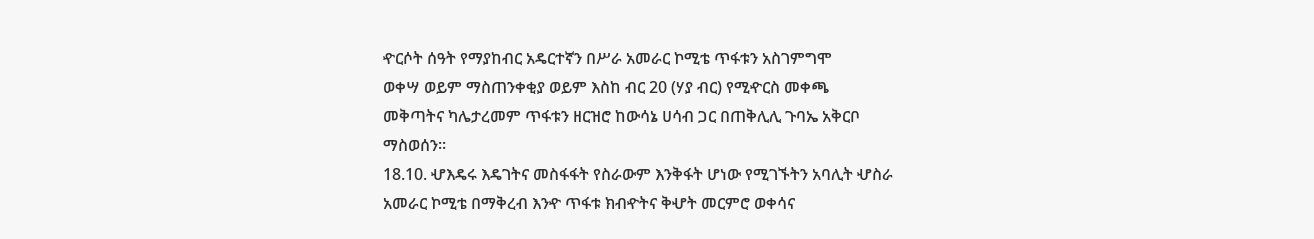ዯርሶት ሰዓት የማያከብር አዴርተኛን በሥራ አመራር ኮሚቴ ጥፋቱን አስገምግሞ
ወቀሣ ወይም ማስጠንቀቂያ ወይም እስከ ብር 20 (ሃያ ብር) የሚዯርስ መቀጫ
መቅጣትና ካሌታረመም ጥፋቱን ዘርዝሮ ከውሳኔ ሀሳብ ጋር በጠቅሊሊ ጉባኤ አቅርቦ
ማስወሰን፡፡
18.10. ሇእዴሩ እዴገትና መስፋፋት የስራውም እንቅፋት ሆነው የሚገኙትን አባሊት ሇስራ
አመራር ኮሚቴ በማቅረብ እንዯ ጥፋቱ ክብዯትና ቅሇት መርምሮ ወቀሳና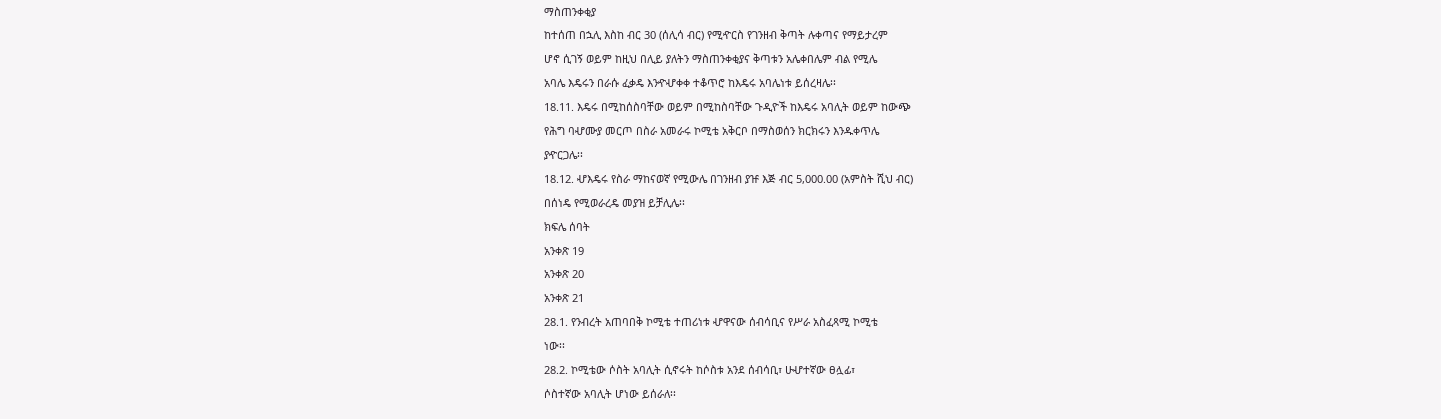ማስጠንቀቂያ
ከተሰጠ በኋሊ እስከ ብር 30 (ሰሊሳ ብር) የሚዯርስ የገንዘብ ቅጣት ሉቀጣና የማይታረም
ሆኖ ሲገኝ ወይም ከዚህ በሊይ ያለትን ማስጠንቀቂያና ቅጣቱን አሌቀበሌም ብል የሚሌ
አባሌ እዴሩን በራሱ ፈቃዴ እንዯሇቀቀ ተቆጥሮ ከእዴሩ አባሌነቱ ይሰረዛሌ፡፡
18.11. እዴሩ በሚከሰስባቸው ወይም በሚከስባቸው ጉዲዮች ከእዴሩ አባሊት ወይም ከውጭ
የሕግ ባሇሙያ መርጦ በስራ አመራሩ ኮሚቴ አቅርቦ በማስወሰን ክርክሩን እንዱቀጥሌ
ያዯርጋሌ፡፡
18.12. ሇእዴሩ የስራ ማከናወኛ የሚውሌ በገንዘብ ያዡ እጅ ብር 5,000.00 (አምስት ሺህ ብር)
በሰነዴ የሚወራረዴ መያዝ ይቻሊሌ፡፡
ክፍሌ ሰባት
አንቀጽ 19
አንቀጽ 20
አንቀጽ 21
28.1. የንብረት አጠባበቅ ኮሚቴ ተጠሪነቱ ሇዋናው ሰብሳቢና የሥራ አስፈጻሚ ኮሚቴ
ነው፡፡
28.2. ኮሚቴው ሶስት አባሊት ሲኖሩት ከሶስቱ አንደ ሰብሳቢ፣ ሁሇተኛው ፀሏፊ፣
ሶስተኛው አባሊት ሆነው ይሰራለ፡፡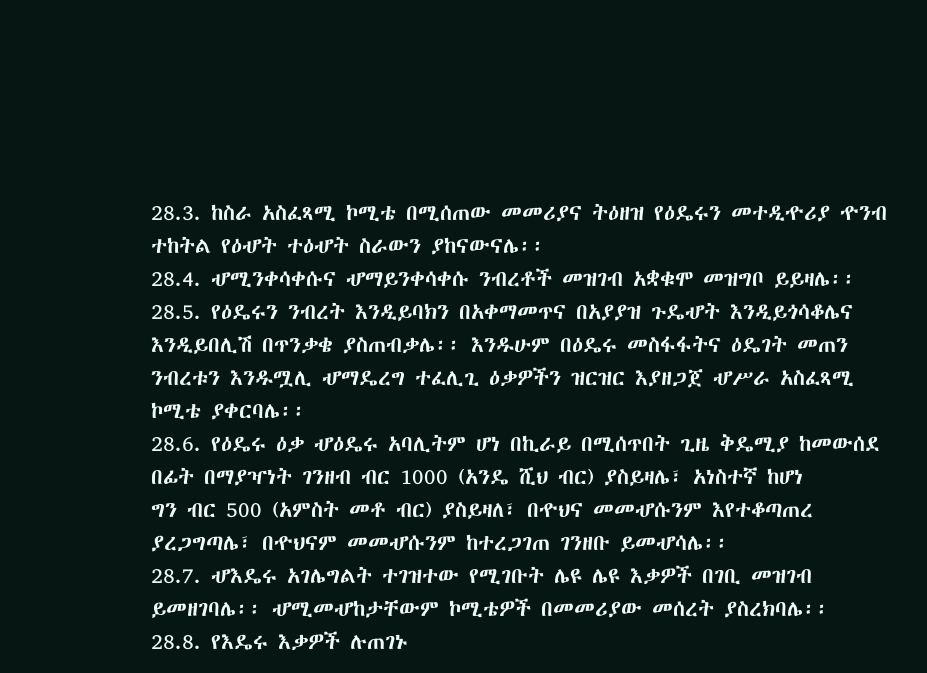28.3. ከስራ አስፈጻሚ ኮሚቴ በሚሰጠው መመሪያና ትዕዘዝ የዕዴሩን መተዲዯሪያ ዯንብ
ተከትል የዕሇት ተዕሇት ስራውን ያከናውናሌ፡፡
28.4. ሇሚንቀሳቀሱና ሇማይንቀሳቀሱ ንብረቶች መዝገብ አቋቁሞ መዝግቦ ይይዛሌ፡፡
28.5. የዕዴሩን ንብረት እንዲይባክን በአቀማመጥና በአያያዝ ጉዴሇት እንዲይጎሳቆሌና
እንዲይበሊሽ በጥንቃቄ ያስጠብቃሌ፡፡ እንዱሁም በዕዴሩ መስፋፋትና ዕዴገት መጠን
ንብረቱን እንዱሟሊ ሇማዴረግ ተፈሊጊ ዕቃዎችን ዝርዝር እያዘጋጀ ሇሥራ አስፈጻሚ
ኮሚቴ ያቀርባሌ፡፡
28.6. የዕዴሩ ዕቃ ሇዕዴሩ አባሊትም ሆነ በኪራይ በሚሰጥበት ጊዜ ቅዴሚያ ከመውሰደ
በፊት በማያዣነት ገንዘብ ብር 1000 (አንዴ ሺህ ብር) ያስይዛሌ፣ አነስተኛ ከሆነ
ግን ብር 500 (አምስት መቶ ብር) ያስይዛለ፣ በዯህና መመሇሱንም እየተቆጣጠረ
ያረጋግጣሌ፣ በዯህናም መመሇሱንም ከተረጋገጠ ገንዘቡ ይመሇሳሌ፡፡
28.7. ሇእዴሩ አገሌግልት ተገዝተው የሚገቡት ሌዩ ሌዩ እቃዎች በገቢ መዝገብ
ይመዘገባሌ፡፡ ሇሚመሇከታቸውም ኮሚቴዎች በመመሪያው መሰረት ያስረክባሌ፡፡
28.8. የእዴሩ እቃዎች ሉጠገኑ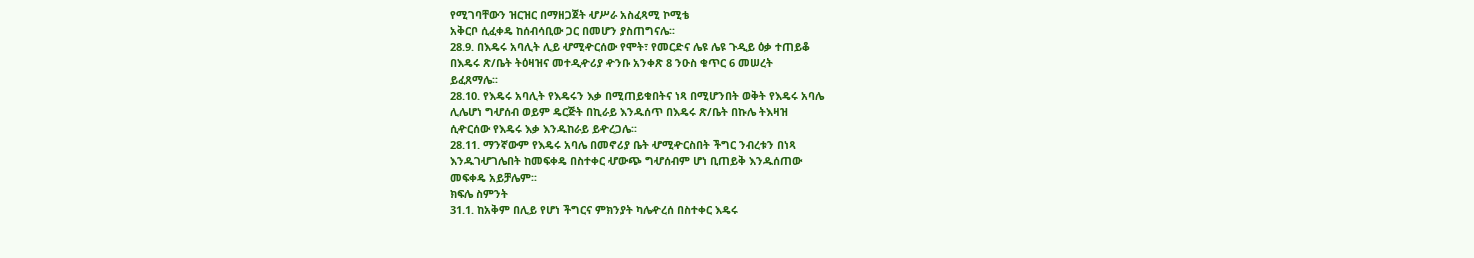የሚገባቸውን ዝርዝር በማዘጋጀት ሇሥራ አስፈጻሚ ኮሚቴ
አቅርቦ ሲፈቀዴ ከሰብሳቢው ጋር በመሆን ያስጠግናሌ፡፡
28.9. በእዴሩ አባሊት ሊይ ሇሚዯርሰው የሞት፣ የመርድና ሌዩ ሌዩ ጉዲይ ዕቃ ተጠይቆ
በእዴሩ ጽ/ቤት ትዕዛዝና መተዲዯሪያ ዯንቡ አንቀጽ 8 ንዑስ ቁጥር 6 መሠረት
ይፈጸማሌ፡፡
28.10. የእዴሩ አባሊት የእዴሩን እቃ በሚጠይቁበትና ነጻ በሚሆንበት ወቅት የእዴሩ አባሌ
ሊሌሆነ ግሇሰብ ወይም ዴርጅት በኪራይ እንዱሰጥ በእዴሩ ጽ/ቤት በኩሌ ትእዛዝ
ሲዯርሰው የእዴሩ እቃ እንዱከራይ ይዯረጋሌ፡፡
28.11. ማንኛውም የእዴሩ አባሌ በመኖሪያ ቤት ሇሚዯርስበት ችግር ንብረቱን በነጻ
እንዱገሇገሌበት ከመፍቀዴ በስተቀር ሇውጭ ግሇሰብም ሆነ ቢጠይቅ እንዱሰጠው
መፍቀዴ አይቻሌም፡፡
ክፍሌ ስምንት
31.1. ከአቅም በሊይ የሆነ ችግርና ምክንያት ካሌዯረሰ በስተቀር እዴሩ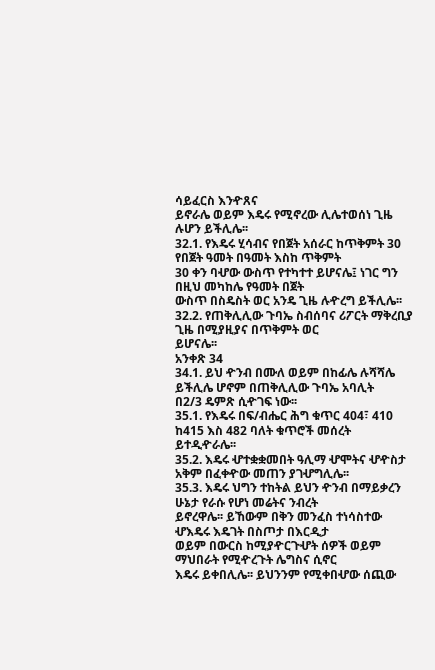ሳይፈርስ እንዯጸና
ይኖራሌ ወይም እዴሩ የሚኖረው ሊሌተወሰነ ጊዜ ሉሆን ይችሊሌ፡፡
32.1. የእዴሩ ሂሳብና የበጀት አሰራር ከጥቅምት 30 የበጀት ዓመት በዓመት እስከ ጥቅምት
30 ቀን ባሇው ውስጥ የተካተተ ይሆናሌ፤ ነገር ግን በዚህ መካከሌ የዓመት በጀት
ውስጥ በስዴስት ወር አንዴ ጊዜ ሉዯረግ ይችሊሌ፡፡
32.2. የጠቅሊሊው ጉባኤ ስብሰባና ሪፖርት ማቅረቢያ ጊዜ በሚያዚያና በጥቅምት ወር
ይሆናሌ፡፡
አንቀጽ 34
34.1. ይህ ዯንብ በሙለ ወይም በከፊሌ ሉሻሻሌ ይችሊሌ ሆኖም በጠቅሊሊው ጉባኤ አባሊት
በ2/3 ዴምጽ ሲዯገፍ ነው፡፡
35.1. የእዴሩ በፍ/ብሔር ሕግ ቁጥር 404፣ 410 ከ415 እስ 482 ባለት ቁጥሮች መሰረት
ይተዲዯራሌ፡፡
35.2. እዴሩ ሇተቋቋመበት ዓሊማ ሇሞትና ሇዯስታ አቅም በፈቀዯው መጠን ያገሇግሊሌ፡፡
35.3. እዴሩ ህግን ተከትል ይህን ዯንብ በማይቃረን ሁኔታ የራሱ የሆነ መሬትና ንብረት
ይኖረዋሌ፡፡ ይኸውም በቅን መንፈስ ተነሳስተው ሇእዴሩ እዴገት በስጦታ በእርዲታ
ወይም በውርስ ከሚያዯርጉሇት ሰዎች ወይም ማህበራት የሚዯረጉት ሌግስና ሲኖር
እዴሩ ይቀበሊሌ፡፡ ይህንንም የሚቀበሇው ሰጪው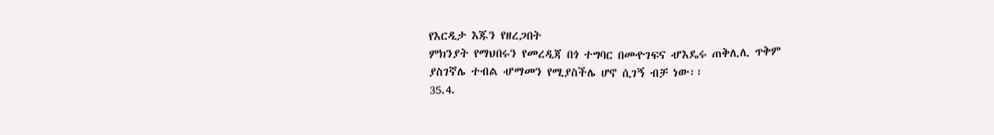የእርዲታ እጁን የዘረጋበት
ምክንያት የማህበሩን የመረዲጃ በጎ ተግባር በመዯገፍና ሇእዴሩ ጠቅሊሊ ጥቅም
ያስገኛሌ ተብል ሇማመን የሚያስችሌ ሆኖ ሲገኝ ብቻ ነው፡፡
35.4.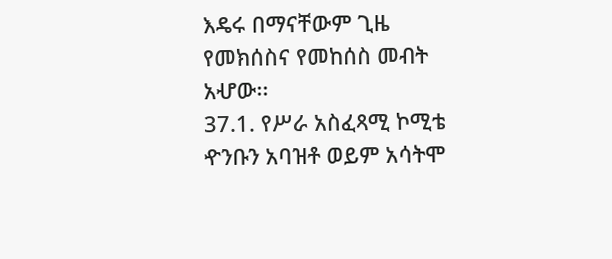እዴሩ በማናቸውም ጊዜ የመክሰስና የመከሰስ መብት አሇው፡፡
37.1. የሥራ አስፈጻሚ ኮሚቴ ዯንቡን አባዝቶ ወይም አሳትሞ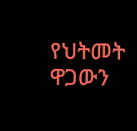የህትመት ዋጋውን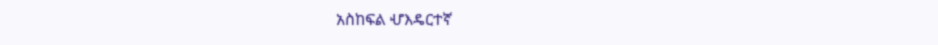አስከፍል ሇእዴርተኛ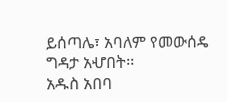ይሰጣሌ፣ አባለም የመውሰዴ ግዳታ አሇበት፡፡
አዱስ አበባ